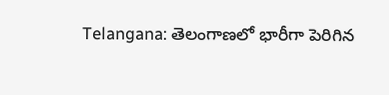Telangana: తెలంగాణ‌లో భారీగా పెరిగిన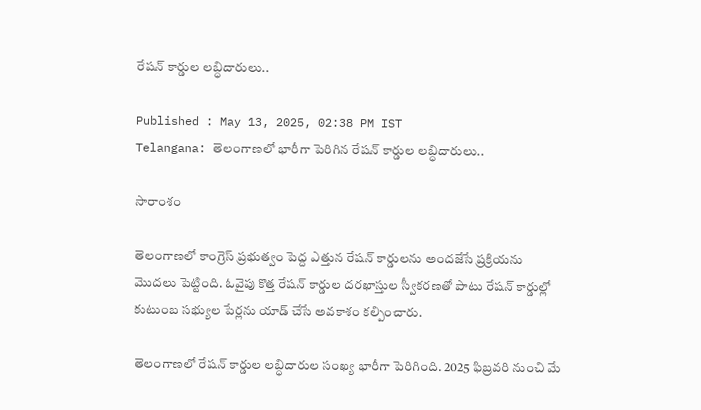రేష‌న్ కార్డుల ల‌బ్ధిదారులు..

Published : May 13, 2025, 02:38 PM IST
Telangana: తెలంగాణ‌లో భారీగా పెరిగిన రేష‌న్ కార్డుల ల‌బ్ధిదారులు..

సారాంశం

తెలంగాణ‌లో కాంగ్రెస్ ప్ర‌భుత్వం పెద్ద ఎత్తున రేష‌న్ కార్డులను అంద‌జేసే ప్ర‌క్రియ‌ను మొద‌లు పెట్టింది. ఓవైపు కొత్త రేష‌న్ కార్డుల ద‌ర‌ఖాస్తుల స్వీక‌ర‌ణ‌తో పాటు రేష‌న్ కార్డుల్లో కుటుంబ సభ్యుల పేర్లను యాడ్ చేసే అవకాశం కల్పించారు.

తెలంగాణలో రేషన్ కార్డుల లబ్ధిదారుల సంఖ్య భారీగా పెరిగింది. 2025 ఫిబ్రవరి నుంచి మే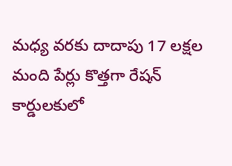మధ్య వరకు దాదాపు 17 లక్షల మంది పేర్లు కొత్తగా రేషన్ కార్డులకులో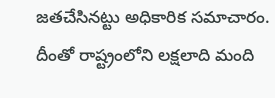జతచేసినట్టు అధికారిక సమాచారం. దీంతో రాష్ట్రంలోని లక్షలాది మంది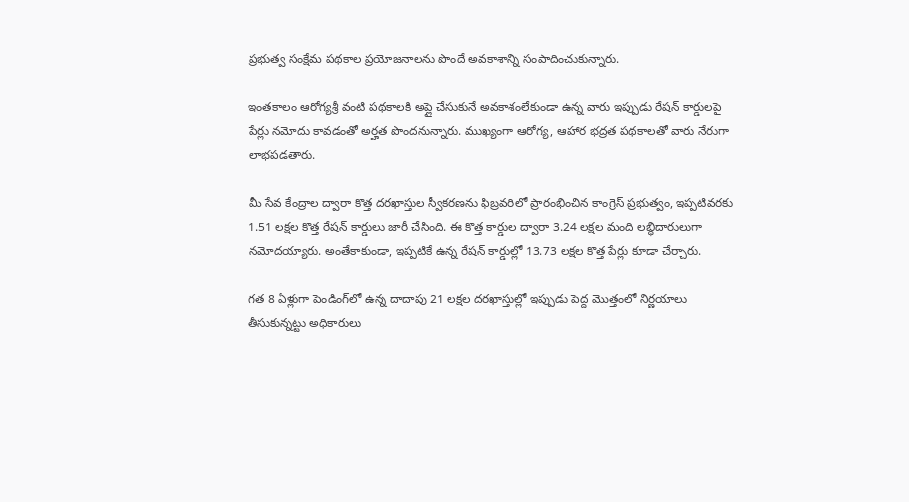ప్రభుత్వ సంక్షేమ పథకాల ప్రయోజనాలను పొందే అవకాశాన్ని సంపాదించుకున్నారు.

ఇంతకాలం ఆరోగ్యశ్రీ వంటి పథకాలకి అప్లై చేసుకునే అవకాశంలేకుండా ఉన్న వారు ఇప్పుడు రేషన్ కార్డులపై పేర్లు నమోదు కావడంతో అర్హత పొందనున్నారు. ముఖ్యంగా ఆరోగ్య, ఆహార భద్రత పథకాలతో వారు నేరుగా లాభపడతారు.

మీ సేవ కేంద్రాల ద్వారా కొత్త దరఖాస్తుల స్వీకరణను ఫిబ్రవరిలో ప్రారంభించిన కాంగ్రెస్ ప్రభుత్వం, ఇప్పటివరకు 1.51 లక్షల కొత్త రేషన్ కార్డులు జారీ చేసింది. ఈ కొత్త కార్డుల ద్వారా 3.24 లక్షల మంది లబ్ధిదారులుగా నమోదయ్యారు. అంతేకాకుండా, ఇప్పటికే ఉన్న రేషన్ కార్డుల్లో 13.73 లక్షల కొత్త పేర్లు కూడా చేర్చారు.

గత 8 ఏళ్లుగా పెండింగ్‌లో ఉన్న దాదాపు 21 లక్షల దరఖాస్తుల్లో ఇప్పుడు పెద్ద మొత్తంలో నిర్ణయాలు తీసుకున్నట్టు అధికారులు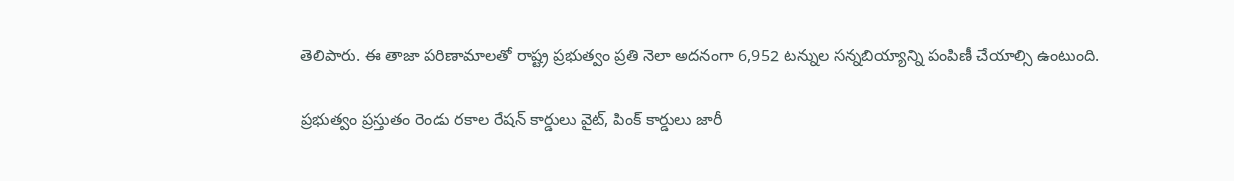తెలిపారు. ఈ తాజా పరిణామాలతో రాష్ట్ర ప్రభుత్వం ప్రతి నెలా అదనంగా 6,952 టన్నుల సన్నబియ్యాన్ని పంపిణీ చేయాల్సి ఉంటుంది.

ప్రభుత్వం ప్రస్తుతం రెండు రకాల రేషన్ కార్డులు వైట్, పింక్ కార్డులు జారీ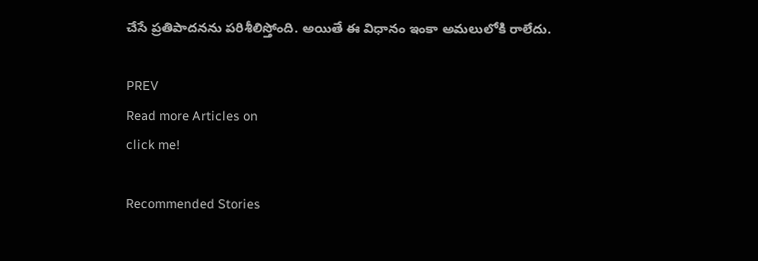చేసే ప్రతిపాదనను పరిశీలిస్తోంది. అయితే ఈ విధానం ఇంకా అమలులోకి రాలేదు.

PREV
Read more Articles on
click me!

Recommended Stories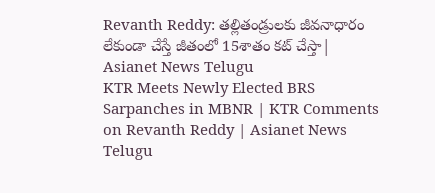Revanth Reddy: తల్లితండ్రులకు జీవనాధారం లేకుండా చేస్తే జీతంలో 15శాతం కట్ చేస్తా| Asianet News Telugu
KTR Meets Newly Elected BRS Sarpanches in MBNR | KTR Comments on Revanth Reddy | Asianet News Telugu